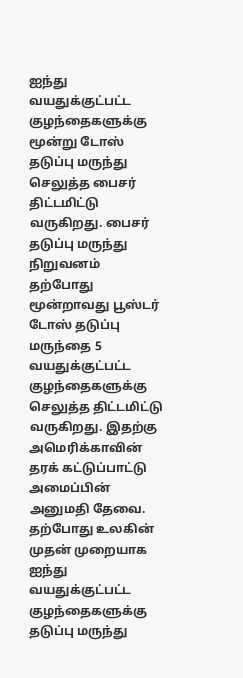ஐந்து வயதுக்குட்பட்ட குழந்தைகளுக்கு மூன்று டோஸ் தடுப்பு மருந்து செலுத்த பைசர் திட்டமிட்டு வருகிறது. பைசர் தடுப்பு மருந்து நிறுவனம் தற்போது மூன்றாவது பூஸ்டர் டோஸ் தடுப்பு மருந்தை 5 வயதுக்குட்பட்ட குழந்தைகளுக்கு செலுத்த திட்டமிட்டு வருகிறது. இதற்கு அமெரிக்காவின் தரக் கட்டுப்பாட்டு அமைப்பின் அனுமதி தேவை. தற்போது உலகின் முதன் முறையாக ஐந்து வயதுக்குட்பட்ட குழந்தைகளுக்கு தடுப்பு மருந்து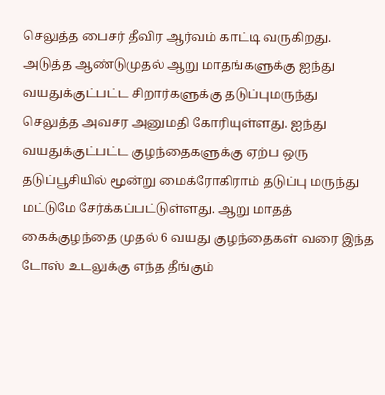செலுத்த பைசர் தீவிர ஆர்வம் காட்டி வருகிறது. அடுத்த ஆண்டுமுதல் ஆறு மாதங்களுக்கு ஐந்து வயதுக்குட்பட்ட சிறார்களுக்கு தடுப்புமருந்து செலுத்த அவசர அனுமதி கோரியுள்ளது. ஐந்து வயதுக்குட்பட்ட குழந்தைகளுக்கு ஏற்ப ஒரு தடுப்பூசியில் மூன்று மைக்ரோகிராம் தடுப்பு மருந்து மட்டுமே சேர்க்கப்பட்டுள்ளது. ஆறு மாதத் கைக்குழந்தை முதல் 6 வயது குழந்தைகள் வரை இந்த டோஸ் உடலுக்கு எந்த தீங்கும்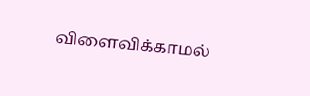விளைவிக்காமல்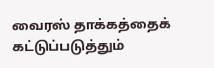வைரஸ் தாக்கத்தைக் கட்டுப்படுத்தும்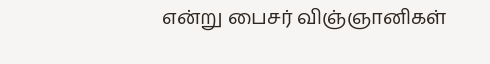என்று பைசர் விஞ்ஞானிகள்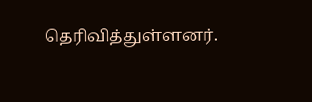தெரிவித்துள்ளனர்.